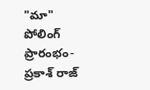"మా" పోలింగ్ ప్రారంభం- ప్రకాశ్ రాజ్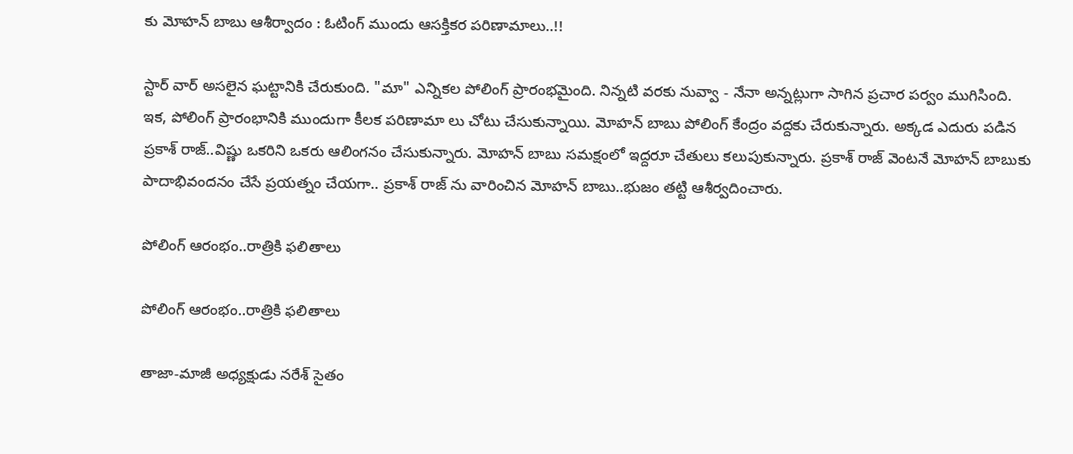కు మోహన్ బాబు ఆశీర్వాదం : ఓటింగ్ ముందు ఆసక్తికర పరిణామాలు..!!

స్టార్ వార్ అసలైన ఘట్టానికి చేరుకుంది. "మా" ఎన్నికల పోలింగ్ ప్రారంభమైంది. నిన్నటి వరకు నువ్వా - నేనా అన్నట్లుగా సాగిన ప్రచార పర్వం ముగిసింది. ఇక, పోలింగ్ ప్రారంభానికి ముందుగా కీలక పరిణామా లు చోటు చేసుకున్నాయి. మోహన్ బాబు పోలింగ్ కేంద్రం వద్దకు చేరుకున్నారు. అక్కడ ఎదురు పడిన ప్రకాశ్ రాజ్..విష్ణు ఒకరిని ఒకరు ఆలింగనం చేసుకున్నారు. మోహన్ బాబు సమక్షంలో ఇద్దరూ చేతులు కలుపుకున్నారు. ప్రకాశ్ రాజ్ వెంటనే మోహన్ బాబుకు పాదాభివందనం చేసే ప్రయత్నం చేయగా.. ప్రకాశ్ రాజ్ ను వారించిన మోహన్ బాబు..భుజం తట్టి ఆశీర్వదించారు.

పోలింగ్ ఆరంభం..రాత్రికి ఫలితాలు

పోలింగ్ ఆరంభం..రాత్రికి ఫలితాలు

తాజా-మాజీ అధ్యక్షుడు నరేశ్ సైతం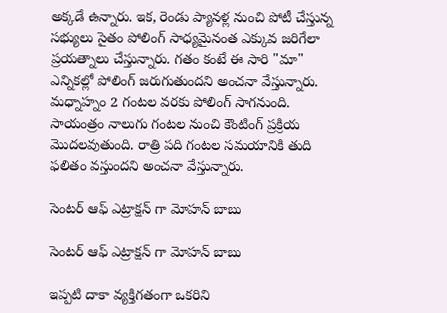అక్కడే ఉన్నారు. ఇక, రెండు ప్యానళ్ల నుంచి పోటీ చేస్తున్న సభ్యులు సైతం పోలింగ్ సాధ్యమైనంత ఎక్కువ జరిగేలా ప్రయత్నాలు చేస్తున్నారు. గతం కంటే ఈ సారి "మా" ఎన్నికల్లో పోలింగ్ జరుగుతుందని అంచనా వేస్తున్నారు. మధ్నాహ్నం 2 గంటల వరకు పోలింగ్ సాగనుంది. సాయంత్రం నాలుగు గంటల నుంచి కౌంటింగ్ ప్రక్రియ మొదలవుతుంది. రాత్రి పది గంటల సమయానికి తుది ఫలితం వస్తుందని అంచనా వేస్తున్నారు.

సెంటర్ ఆఫ్ ఎట్రాక్షన్ గా మోహన్ బాబు

సెంటర్ ఆఫ్ ఎట్రాక్షన్ గా మోహన్ బాబు

ఇప్పటి దాకా వ్యక్తిగతంగా ఒకరిని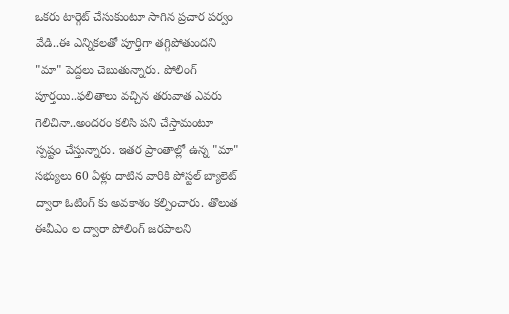ఒకరు టార్గెట్ చేసుకుంటూ సాగిన ప్రచార పర్వం వేడి..ఈ ఎన్నికలతో పూర్తిగా తగ్గిపోతుందని "మా" పెద్దలు చెబుతున్నారు. పోలింగ్ పూర్తయి..ఫలితాలు వచ్చిన తరువాత ఎవరు గెలిచినా..అందరం కలిసి పని చేస్తామంటూ స్పష్టం చేస్తున్నారు. ఇతర ప్రాంతాల్లో ఉన్న "మా" సభ్యులు 60 ఏళ్లు దాటిన వారికి పోస్టల్ బ్యాలెట్ ద్వారా ఓటింగ్ కు అవకాశం కల్పించారు. తొలుత ఈవీఎం ల ద్వారా పోలింగ్ జరపాలని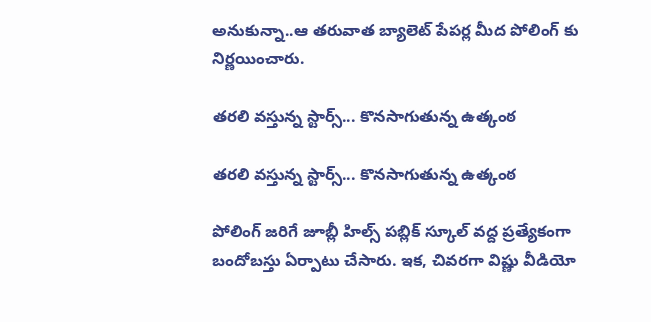అనుకున్నా..ఆ తరువాత బ్యాలెట్ పేపర్ల మీద పోలింగ్ కు నిర్ణయించారు.

తరలి వస్తున్న స్టార్స్... కొనసాగుతున్న ఉత్కంఠ

తరలి వస్తున్న స్టార్స్... కొనసాగుతున్న ఉత్కంఠ

పోలింగ్ జరిగే జూబ్లీ హిల్స్ పబ్లిక్ స్కూల్ వద్ద ప్రత్యేకంగా బందోబస్తు ఏర్పాటు చేసారు. ఇక, చివరగా విష్ణు వీడియో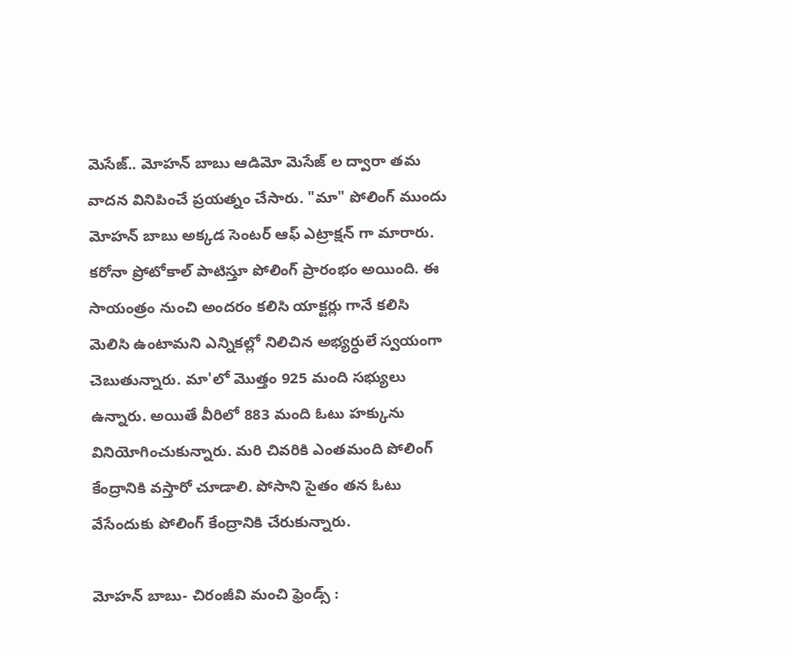మెసేజ్.. మోహన్ బాబు ఆడిమో మెసేజ్ ల ద్వారా తమ వాదన వినిపించే ప్రయత్నం చేసారు. "మా" పోలింగ్ ముందు మోహన్ బాబు అక్కడ సెంటర్ ఆఫ్ ఎట్రాక్షన్ గా మారారు. కరోనా ప్రోటోకాల్ పాటిస్తూ పోలింగ్ ప్రారంభం అయింది. ఈ సాయంత్రం నుంచి అందరం కలిసి యాక్టర్లు గానే కలిసి మెలిసి ఉంటామని ఎన్నికల్లో నిలిచిన అభ్యర్ధులే స్వయంగా చెబుతున్నారు. మా'లో మొత్తం 925 మంది సభ్యులు ఉన్నారు. అయితే వీరిలో 883 మంది ఓటు హక్కును వినియోగించుకున్నారు. మరి చివరికి ఎంతమంది పోలింగ్ కేంద్రానికి వస్తారో చూడాలి. పోసాని సైతం తన ఓటు వేసేందుకు పోలింగ్ కేంద్రానికి చేరుకున్నారు.

మోహన్ బాబు- చిరంజీవి మంచి ఫ్రెండ్స్ :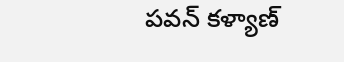పవన్ కళ్యాణ్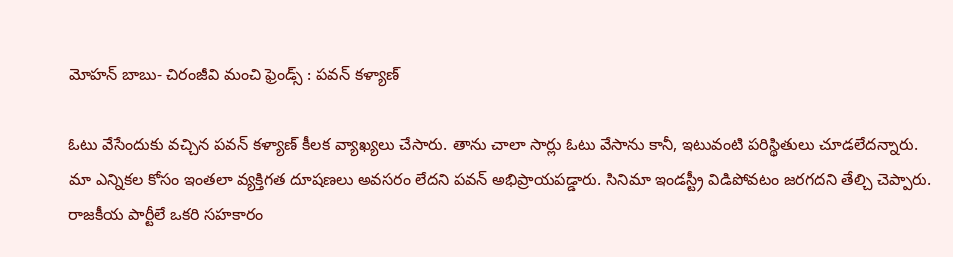మోహన్ బాబు- చిరంజీవి మంచి ఫ్రెండ్స్ : పవన్ కళ్యాణ్

ఓటు వేసేందుకు వచ్చిన పవన్ కళ్యాణ్ కీలక వ్యాఖ్యలు చేసారు. తాను చాలా సార్లు ఓటు వేసాను కానీ, ఇటువంటి పరిస్థితులు చూడలేదన్నారు. మా ఎన్నికల కోసం ఇంతలా వ్యక్తిగత దూషణలు అవసరం లేదని పవన్ అభిప్రాయపడ్డారు. సినిమా ఇండస్ట్రీ విడిపోవటం జరగదని తేల్చి చెప్పారు. రాజకీయ పార్టీలే ఒకరి సహకారం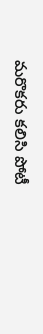మరొకరు కలిసి పోటీ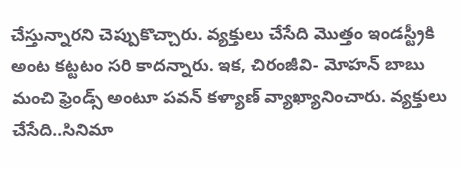చేస్తున్నారని చెప్పుకొచ్చారు. వ్యక్తులు చేసేది మొత్తం ఇండస్ట్రీకి అంట కట్టటం సరి కాదన్నారు. ఇక, చిరంజీవి- మోహన్ బాబు మంచి ఫ్రెండ్స్ అంటూ పవన్ కళ్యాణ్ వ్యాఖ్యానించారు. వ్యక్తులు చేసేది..సినిమా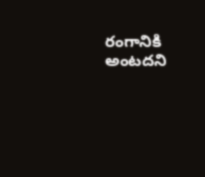రంగానికి అంటదని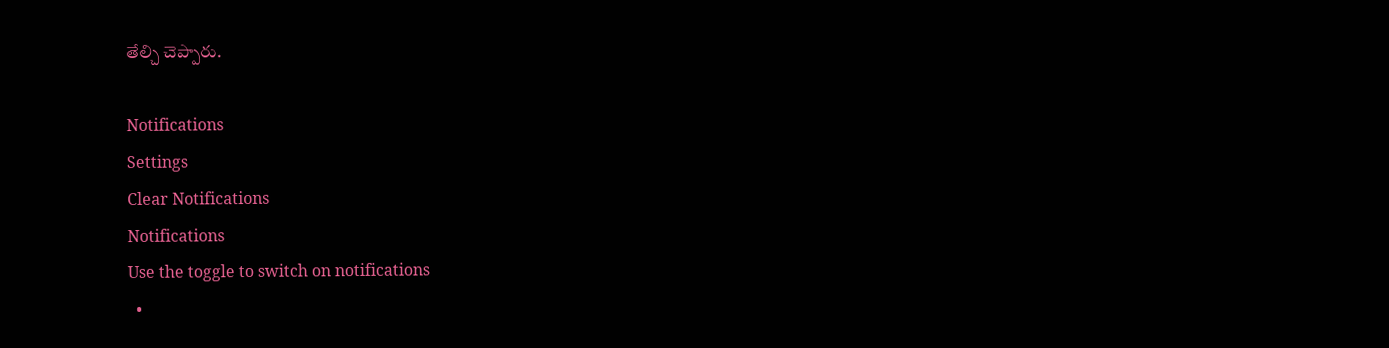తేల్చి చెప్పారు.

Notifications
Settings
Clear Notifications
Notifications
Use the toggle to switch on notifications
  •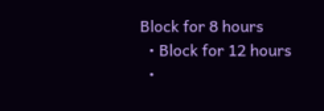Block for 8 hours
  • Block for 12 hours
  •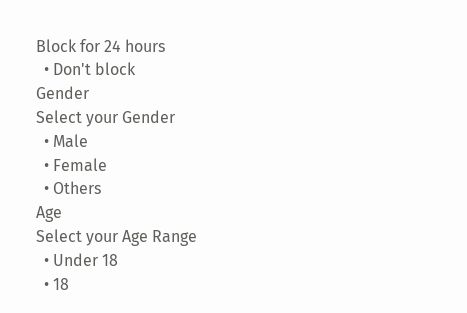Block for 24 hours
  • Don't block
Gender
Select your Gender
  • Male
  • Female
  • Others
Age
Select your Age Range
  • Under 18
  • 18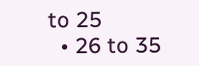to 25
  • 26 to 35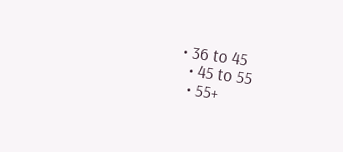• 36 to 45
  • 45 to 55
  • 55+